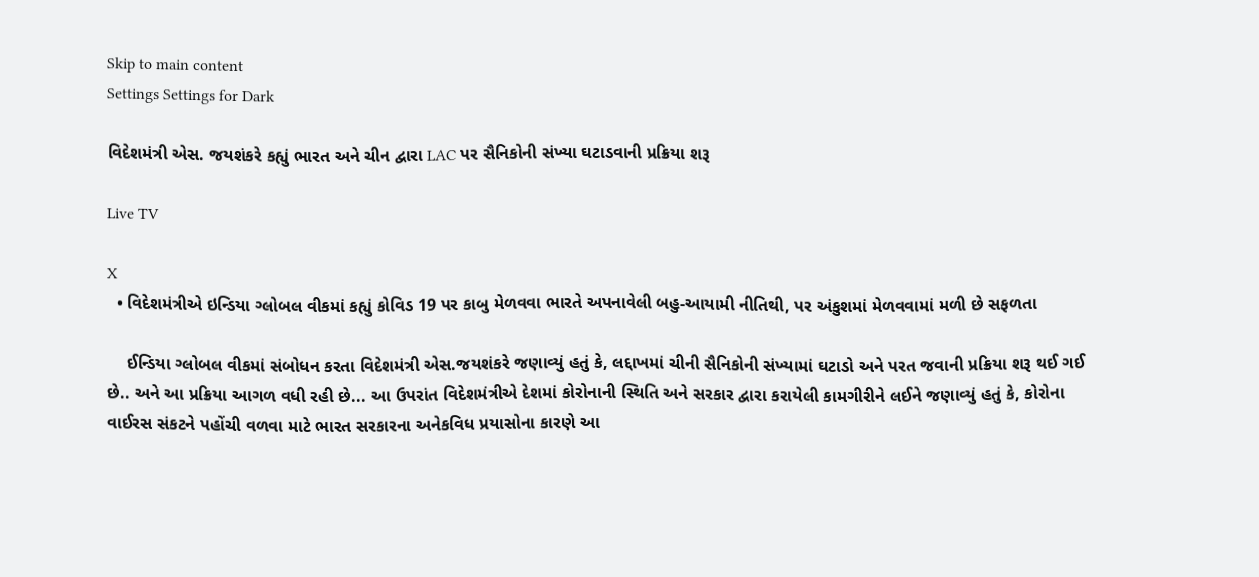Skip to main content
Settings Settings for Dark

વિદેશમંત્રી એસ. જયશંકરે કહ્યું ભારત અને ચીન દ્વારા LAC પર સૈનિકોની સંખ્યા ઘટાડવાની પ્રક્રિયા શરૂ

Live TV

X
  • વિદેશમંત્રીએ ઇન્ડિયા ગ્લોબલ વીકમાં કહ્યું કોવિડ 19 પર કાબુ મેળવવા ભારતે અપનાવેલી બહુ-આયામી નીતિથી, પર અંકુશમાં મેળવવામાં મળી છે સફળતા

    ઈન્ડિયા ગ્લોબલ વીકમાં સંબોધન કરતા વિદેશમંત્રી એસ.જયશંકરે જણાવ્યું હતું કે, લદ્દાખમાં ચીની સૈનિકોની સંખ્યામાં ઘટાડો અને પરત જવાની પ્રક્રિયા શરૂ થઈ ગઈ છે.. અને આ પ્રક્રિયા આગળ વધી રહી છે... આ ઉપરાંત વિદેશમંત્રીએ દેશમાં કોરોનાની સ્થિતિ અને સરકાર દ્વારા કરાયેલી કામગીરીને લઈને જણાવ્યું હતું કે, કોરોના વાઈરસ સંકટને પહોંચી વળવા માટે ભારત સરકારના અનેકવિધ પ્રયાસોના કારણે આ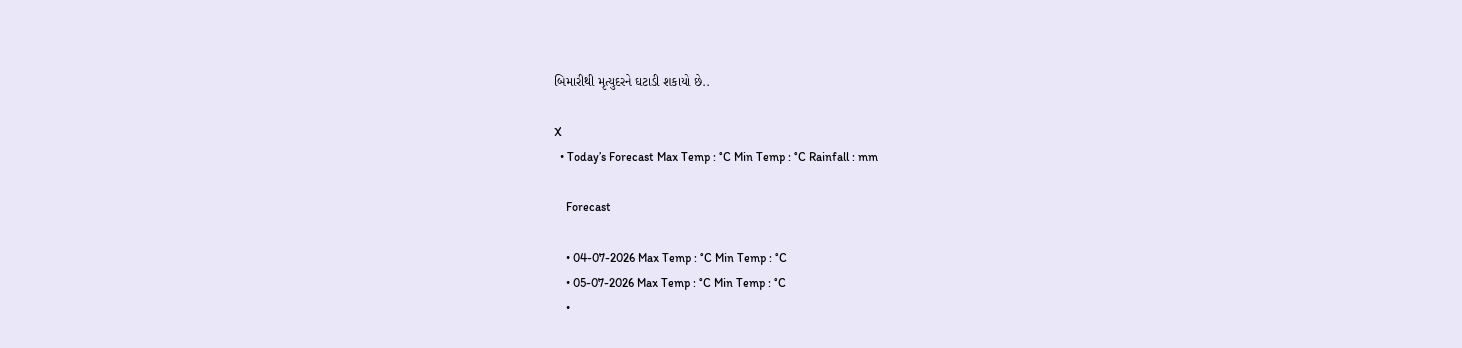બિમારીથી મૃત્યુદરને ઘટાડી શકાયો છે..

X
  • Today’s Forecast Max Temp : °C Min Temp : °C Rainfall : mm

    Forecast

    • 04-07-2026 Max Temp : °C Min Temp : °C
    • 05-07-2026 Max Temp : °C Min Temp : °C
    •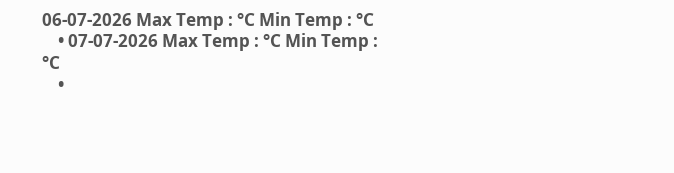06-07-2026 Max Temp : °C Min Temp : °C
    • 07-07-2026 Max Temp : °C Min Temp : °C
    •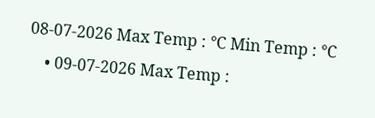08-07-2026 Max Temp : °C Min Temp : °C
    • 09-07-2026 Max Temp :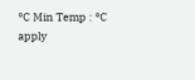°C Min Temp : °C
apply